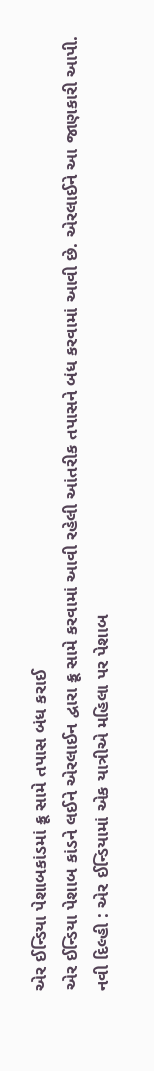એર ઈન્ડિયા પેશાબકાંડમાં ક્રૂ સામે તપાસ બંધ કરાઈ
એર ઈન્ડિયા પેશાબ કાંડને લઈને એરલાઈન દ્વારા ક્રૂ સામે કરવામાં આવી રહેલી આંતરીક તપાસને બંધ કરવામાં આવી છે. એરલાઈને આ જાણકારી આપી.
નવી દિલ્હી : એર ઈન્ડિયામાં એક યાત્રીએ મહિલા પર પેશાબ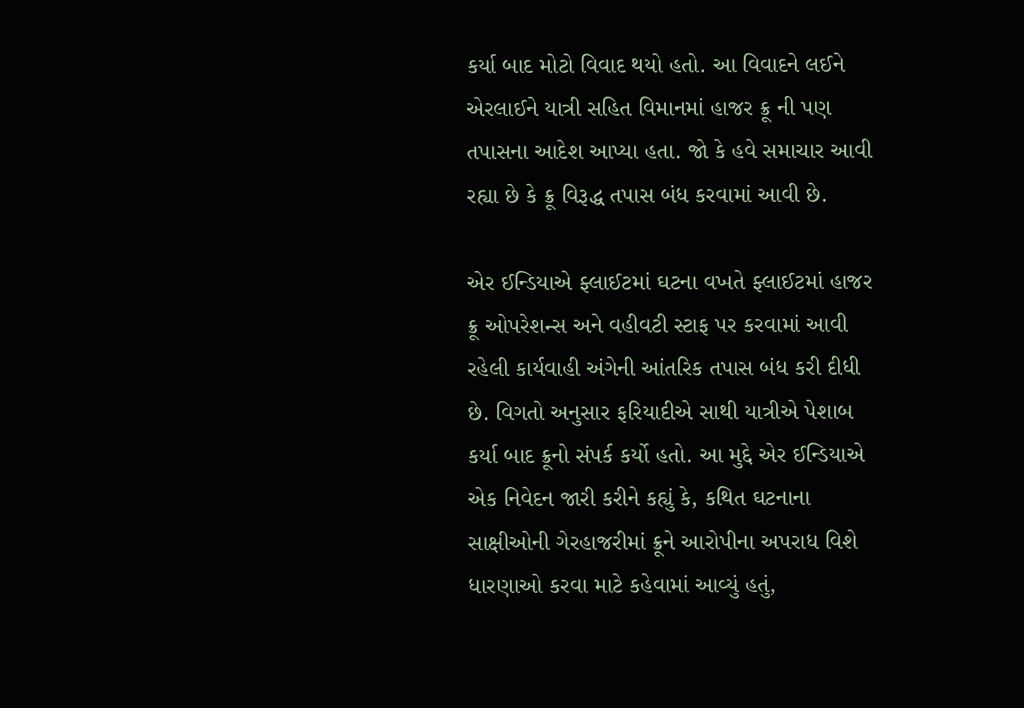કર્યા બાદ મોટો વિવાદ થયો હતો. આ વિવાદને લઈને એરલાઈને યાત્રી સહિત વિમાનમાં હાજર ક્રૂ ની પણ તપાસના આદેશ આપ્યા હતા. જો કે હવે સમાચાર આવી રહ્યા છે કે ક્રૂ વિરૂદ્ધ તપાસ બંધ કરવામાં આવી છે.

એર ઈન્ડિયાએ ફ્લાઈટમાં ઘટના વખતે ફ્લાઈટમાં હાજર ક્રૂ ઓપરેશન્સ અને વહીવટી સ્ટાફ પર કરવામાં આવી રહેલી કાર્યવાહી અંગેની આંતરિક તપાસ બંધ કરી દીધી છે. વિગતો અનુસાર ફરિયાદીએ સાથી યાત્રીએ પેશાબ કર્યા બાદ ક્રૂનો સંપર્ક કર્યો હતો. આ મુદ્દે એર ઈન્ડિયાએ એક નિવેદન જારી કરીને કહ્યું કે, કથિત ઘટનાના સાક્ષીઓની ગેરહાજરીમાં ક્રૂને આરોપીના અપરાધ વિશે ધારણાઓ કરવા માટે કહેવામાં આવ્યું હતું,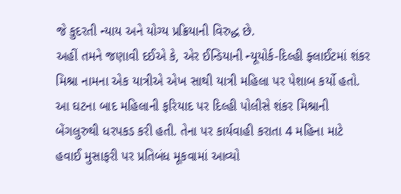જે કુદરતી ન્યાય અને યોગ્ય પ્રક્રિયાની વિરુદ્ધ છે.
અહીં તમને જણાવી દઈએ કે, એર ઈન્ડિયાની ન્યૂયોર્ક-દિલ્હી ફ્લાઈટમાં શંકર મિશ્રા નામના એક યાત્રીએ એખ સાથી યાત્રી મહિલા પર પેશાબ કર્યો હતો. આ ઘટના બાદ મહિલાની ફરિયાદ પર દિલ્હી પોલીસે શંકર મિશ્રાની બેંગલુરુથી ધરપકડ કરી હતી. તેના પર કાર્યવાહી કરાતા 4 મહિના માટે હવાઈ મુસાફરી પર પ્રતિબંધ મૂકવામાં આવ્યો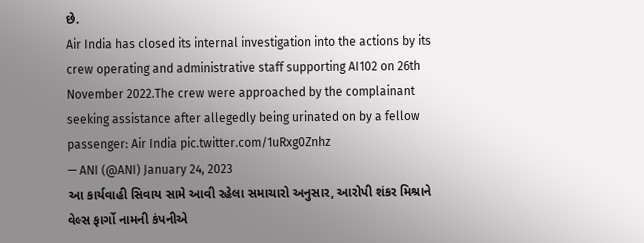છે.
Air India has closed its internal investigation into the actions by its crew operating and administrative staff supporting AI102 on 26th November 2022.The crew were approached by the complainant seeking assistance after allegedly being urinated on by a fellow passenger: Air India pic.twitter.com/1uRxg0Znhz
— ANI (@ANI) January 24, 2023
આ કાર્યવાહી સિવાય સામે આવી રહેલા સમાચારો અનુસાર, આરોપી શંકર મિશ્રાને વેલ્સ ફાર્ગો નામની કંપનીએ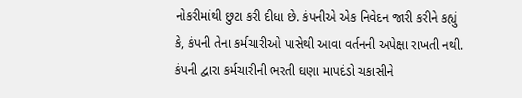નોકરીમાંથી છુટા કરી દીધા છે. કંપનીએ એક નિવેદન જારી કરીને કહ્યું કે, કંપની તેના કર્મચારીઓ પાસેથી આવા વર્તનની અપેક્ષા રાખતી નથી. કંપની દ્વારા કર્મચારીની ભરતી ઘણા માપદંડો ચકાસીને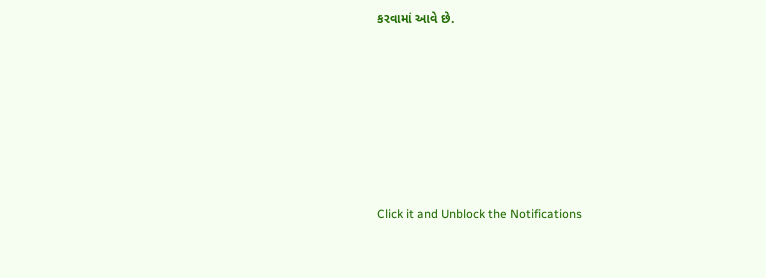કરવામાં આવે છે.












Click it and Unblock the Notifications